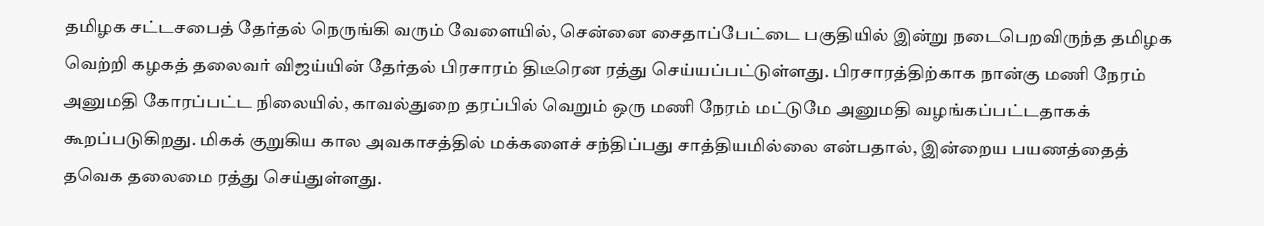தமிழக சட்டசபைத் தேர்தல் நெருங்கி வரும் வேளையில், சென்னை சைதாப்பேட்டை பகுதியில் இன்று நடைபெறவிருந்த தமிழக வெற்றி கழகத் தலைவர் விஜய்யின் தேர்தல் பிரசாரம் திடீரென ரத்து செய்யப்பட்டுள்ளது. பிரசாரத்திற்காக நான்கு மணி நேரம் அனுமதி கோரப்பட்ட நிலையில், காவல்துறை தரப்பில் வெறும் ஒரு மணி நேரம் மட்டுமே அனுமதி வழங்கப்பட்டதாகக் கூறப்படுகிறது. மிகக் குறுகிய கால அவகாசத்தில் மக்களைச் சந்திப்பது சாத்தியமில்லை என்பதால், இன்றைய பயணத்தைத் தவெக தலைமை ரத்து செய்துள்ளது.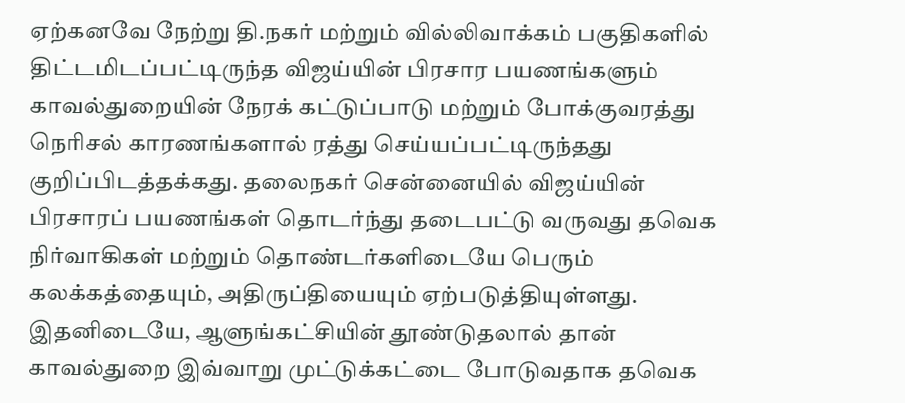ஏற்கனவே நேற்று தி.நகர் மற்றும் வில்லிவாக்கம் பகுதிகளில் திட்டமிடப்பட்டிருந்த விஜய்யின் பிரசார பயணங்களும் காவல்துறையின் நேரக் கட்டுப்பாடு மற்றும் போக்குவரத்து நெரிசல் காரணங்களால் ரத்து செய்யப்பட்டிருந்தது குறிப்பிடத்தக்கது. தலைநகர் சென்னையில் விஜய்யின் பிரசாரப் பயணங்கள் தொடர்ந்து தடைபட்டு வருவது தவெக நிர்வாகிகள் மற்றும் தொண்டர்களிடையே பெரும் கலக்கத்தையும், அதிருப்தியையும் ஏற்படுத்தியுள்ளது. இதனிடையே, ஆளுங்கட்சியின் தூண்டுதலால் தான் காவல்துறை இவ்வாறு முட்டுக்கட்டை போடுவதாக தவெக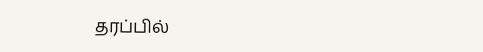தரப்பில்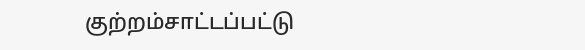குற்றம்சாட்டப்பட்டு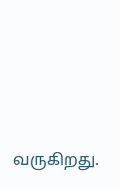வருகிறது.